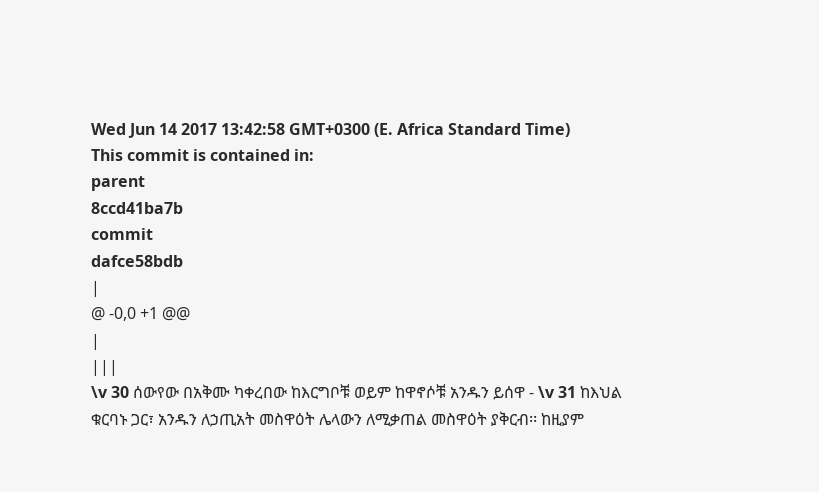Wed Jun 14 2017 13:42:58 GMT+0300 (E. Africa Standard Time)
This commit is contained in:
parent
8ccd41ba7b
commit
dafce58bdb
|
@ -0,0 +1 @@
|
|||
\v 30 ሰውየው በአቅሙ ካቀረበው ከእርግቦቹ ወይም ከዋኖሶቹ አንዱን ይሰዋ - \v 31 ከእህል ቁርባኑ ጋር፣ አንዱን ለኃጢአት መስዋዕት ሌላውን ለሚቃጠል መስዋዕት ያቅርብ፡፡ ከዚያም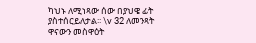ካህኑ ለሚነጻው ሰው በያህዌ ፊት ያስተሰርይለታል፡፡ \v 32 ለመንጻት ዋናውን መስዋዕት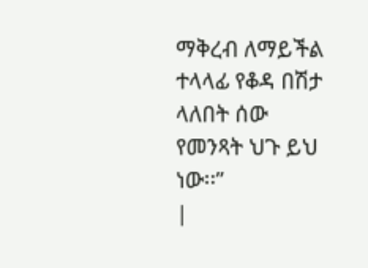ማቅረብ ለማይችል ተላላፊ የቆዳ በሽታ ላለበት ሰው የመንጻት ህጉ ይህ ነው፡፡”
|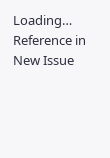Loading…
Reference in New Issue